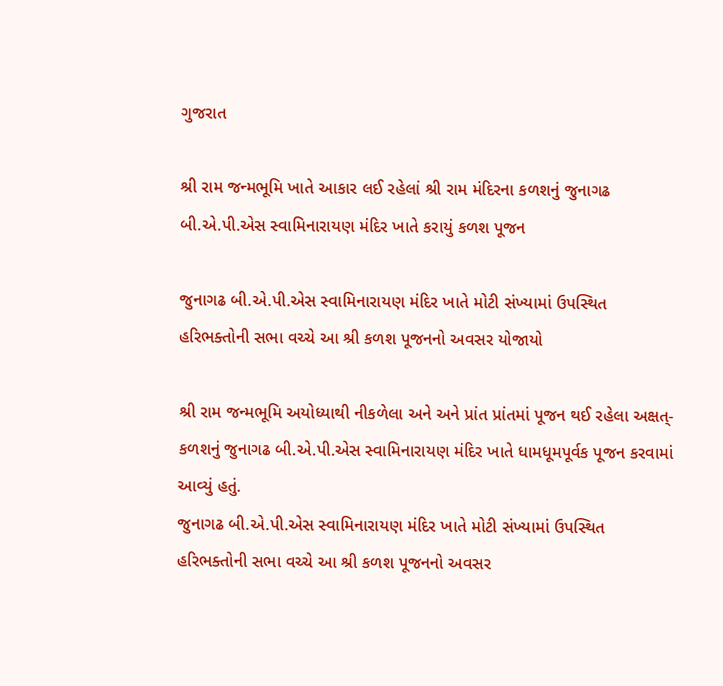ગુજરાત

શ્રી રામ જન્મભૂમિ ખાતે આકાર લઈ રહેલાં શ્રી રામ મંદિરના કળશનું જુનાગઢ બી.એ.પી.એસ સ્વામિનારાયણ મંદિર ખાતે કરાયું કળશ પૂજન

જુનાગઢ બી.એ.પી.એસ સ્વામિનારાયણ મંદિર ખાતે મોટી સંખ્યામાં ઉપસ્થિત હરિભક્તોની સભા વચ્ચે આ શ્રી કળશ પૂજનનો અવસર યોજાયો

શ્રી રામ જન્મભૂમિ અયોધ્યાથી નીકળેલા અને અને પ્રાંત પ્રાંતમાં પૂજન થઈ રહેલા અક્ષત્- કળશનું જુનાગઢ બી.એ.પી.એસ સ્વામિનારાયણ મંદિર ખાતે ધામધૂમપૂર્વક પૂજન કરવામાં આવ્યું હતું.
જુનાગઢ બી.એ.પી.એસ સ્વામિનારાયણ મંદિર ખાતે મોટી સંખ્યામાં ઉપસ્થિત હરિભક્તોની સભા વચ્ચે આ શ્રી કળશ પૂજનનો અવસર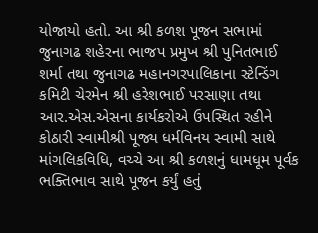યોજાયો હતો. આ શ્રી કળશ પૂજન સભામાં જુનાગઢ શહેરના ભાજપ પ્રમુખ શ્રી પુનિતભાઈ શર્મા તથા જુનાગઢ મહાનગરપાલિકાના સ્ટેન્ડિંગ કમિટી ચેરમેન શ્રી હરેશભાઈ પરસાણા તથા આર.એસ.એસના કાર્યકરોએ ઉપસ્થિત રહીને કોઠારી સ્વામીશ્રી પૂજ્ય ધર્મવિનય સ્વામી સાથે માંગલિકવિધિ, વચ્ચે આ શ્રી કળશનું ધામધૂમ પૂર્વક ભક્તિભાવ સાથે પૂજન કર્યું હતું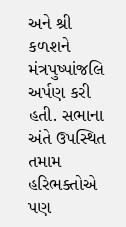અને શ્રી કળશને મંત્રપુષ્પાંજલિ અર્પણ કરી હતી. સભાના અંતે ઉપસ્થિત તમામ હરિભક્તોએ પણ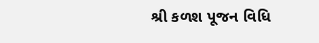શ્રી કળશ પૂજન વિધિ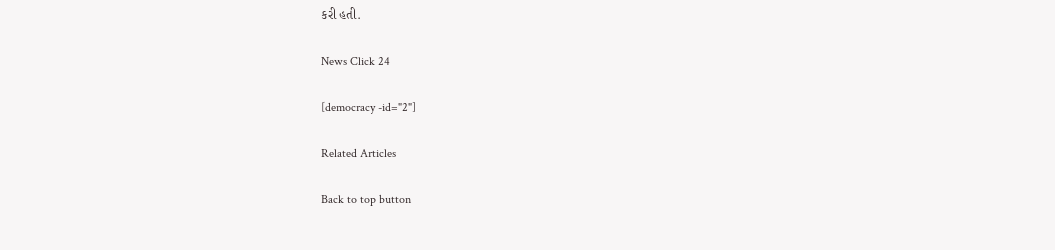કરી હતી.

News Click 24

[democracy -id="2"]

Related Articles

Back to top button